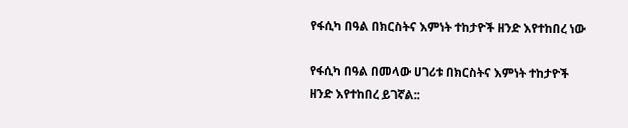የፋሲካ በዓል በክርስትና እምነት ተከታዮች ዘንድ እየተከበረ ነው

የፋሲካ በዓል በመላው ሀገሪቱ በክርስትና እምነት ተከታዮች ዘንድ እየተከበረ ይገኛል::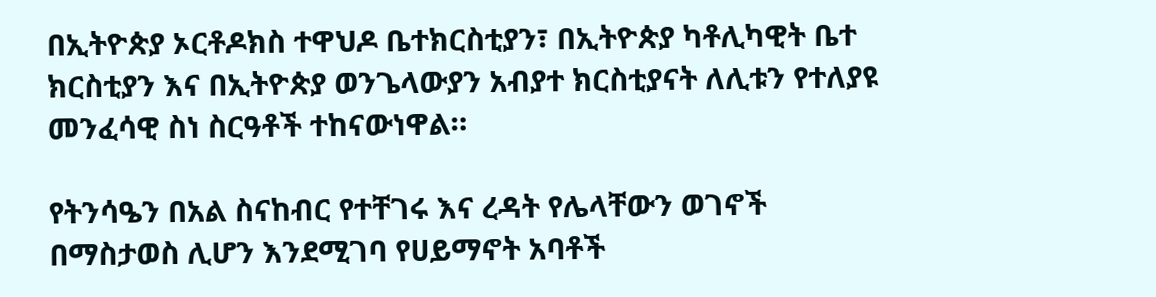በኢትዮጵያ ኦርቶዶክስ ተዋህዶ ቤተክርስቲያን፣ በኢትዮጵያ ካቶሊካዊት ቤተ ክርስቲያን እና በኢትዮጵያ ወንጌላውያን አብያተ ክርስቲያናት ለሊቱን የተለያዩ መንፈሳዊ ስነ ስርዓቶች ተከናውነዋል።

የትንሳዔን በአል ስናከብር የተቸገሩ እና ረዳት የሌላቸውን ወገኖች በማስታወስ ሊሆን እንደሚገባ የሀይማኖት አባቶች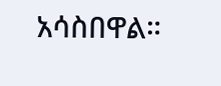አሳስበዋል።